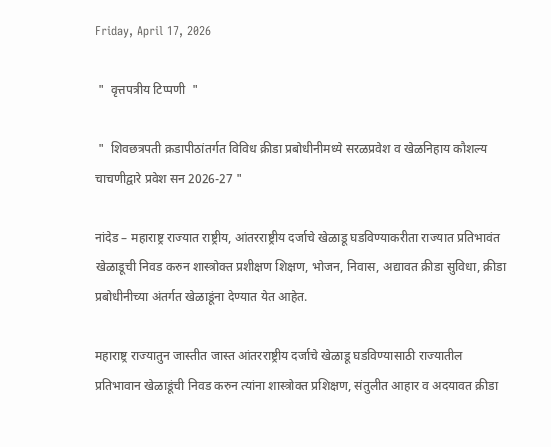Friday, April 17, 2026

 "  वृत्तपत्रीय टिप्पणी  "

 "  शिवछत्रपती क्रडापीठांतर्गत विविध क्रीडा प्रबोधीनीमध्ये सरळप्रवेश व खेळनिहाय कौशल्य चाचणीद्वारे प्रवेश सन 2026-27 "

नांदेड – महाराष्ट्र राज्यात राष्ट्रीय, आंतरराष्ट्रीय दर्जाचे खेळाडू घडविण्याकरीता राज्यात प्रतिभावंत खेळाडूची निवड करुन शास्त्रोक्त प्रशीक्षण शिक्षण, भोजन, निवास, अद्यावत क्रीडा सुविधा, क्रीडा प्रबोधीनीच्या अंतर्गत खेळाडूंना देण्यात येत आहेत.

महाराष्ट्र राज्यातुन जास्तीत जास्त आंतरराष्ट्रीय दर्जाचे खेळाडू घडविण्यासाठी राज्यातील प्रतिभावान खेळाडूंची निवड करुन त्यांना शास्त्रोक्त प्रशिक्षण, संतुलीत आहार व अदयावत क्रीडा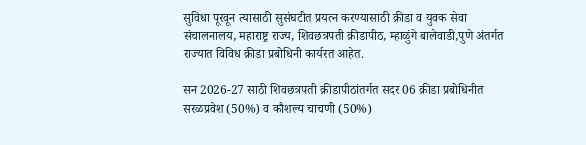सुविधा पूरवून त्यासाठी सुसंघटीत प्रयत्न करण्यासाठी क्रीडा व युवक सेवा संचालनालय, महाराष्ट्र राज्य, शिवछत्रपती क्रीडापीठ, म्हाळुंगे बालेवाडी,पुणे अंतर्गत राज्यात विविध क्रीडा प्रबोधिनी कार्यरत आहेत.

सन 2026-27 साठी शिवछत्रपती क्रीडापीठांतर्गत सदर 06 क्रीडा प्रबोधिनीत सरळप्रवेश (50%) व कौशल्य चाचणी (50%)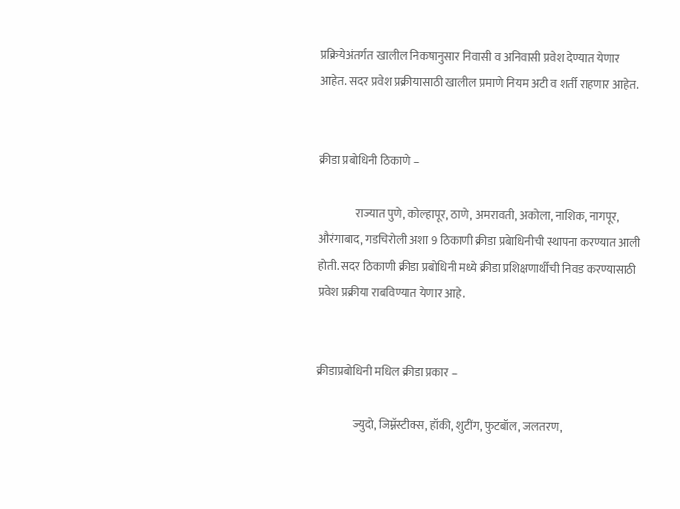प्रक्रियेअंतर्गत खालील निकषानुसार निवासी व अनिवासी प्रवेश देण्यात येणार आहेत. सदर प्रवेश प्रक्रीयासाठी खालील प्रमाणे नियम अटी व शर्ती राहणार आहेत.


क्रीडा प्रबोधिनी ठिकाणे –

                राज्यात पुणे, कोल्हापूर, ठाणे, अमरावती, अकोला, नाशिक, नागपूर, औरंगाबाद, गडचिरोली अशा 9 ठिकाणी क्रीडा प्रबेाधिनीची स्थापना करण्यात आली होती. सदर ठिकाणी क्रीडा प्रबोधिनी मध्ये क्रीडा प्रशिक्षणार्थीची निवड करण्यासाठी प्रवेश प्रक्रीया राबविण्यात येणार आहे.


क्रीडाप्रबोधिनी मधिल क्रीडा प्रकार –

                ज्युदो, जिम्नॅस्टीक्स, हॉकी, शुटींग, फुटबॉल, जलतरण,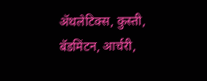ॲथलेटिक्स, कुस्ती, बॅडमिंटन, आर्चरी,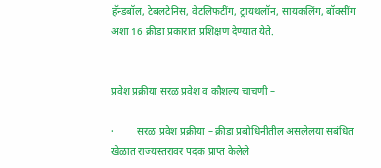हॅन्डबॉल, टेबलटेनिस, वेटलिफटींग, ट्रायथलॉन, सायकलिंग, बॉक्सींग अशा 16 क्रीडा प्रकारात प्रशिक्षण देण्यात येते.


प्रवेश प्रक्रीया सरळ प्रवेश व कौशल्य चाचणी –

·         सरळ प्रवेश प्रक्रीया – क्रीडा प्रबोधिनीतील असलेलया सबंधित खेळात राज्यस्तरावर पदक प्राप्त केलेले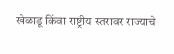खेळाडू किंवा राष्ट्रीय स्तरावर राज्याचे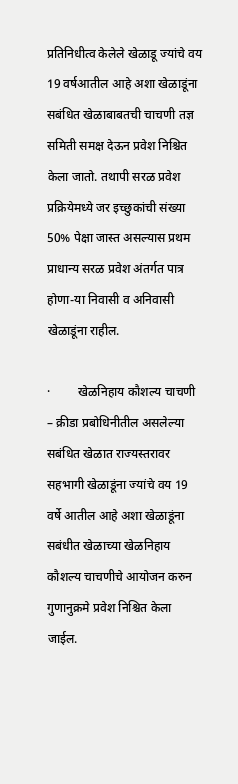प्रतिनिधीत्व केलेले खेळाडू ज्यांचे वय 19 वर्षआतील आहे अशा खेळाडूंना सबंधित खेळाबाबतची चाचणी तज्ञ समिती समक्ष देऊन प्रवेश निश्चित केला जातो. तथापी सरळ प्रवेश प्रक्रियेमध्ये जर इच्छुकांची संख्या 50% पेक्षा जास्त असल्यास प्रथम प्राधान्य सरळ प्रवेश अंतर्गत पात्र होणा-या निवासी व अनिवासी खेळाडूंना राहील.

·         खेळनिहाय कौशल्य चाचणी – क्रीडा प्रबोधिनीतील असलेल्या सबंधित खेळात राज्यस्तरावर सहभागी खेळाडूंना ज्यांचे वय 19 वर्षे आतील आहे अशा खेळाडूंना सबंधीत खेळाच्या खेळनिहाय कौशल्य चाचणीचे आयोजन करुन गुणानुक्रमे प्रवेश निश्चित केला जाईल.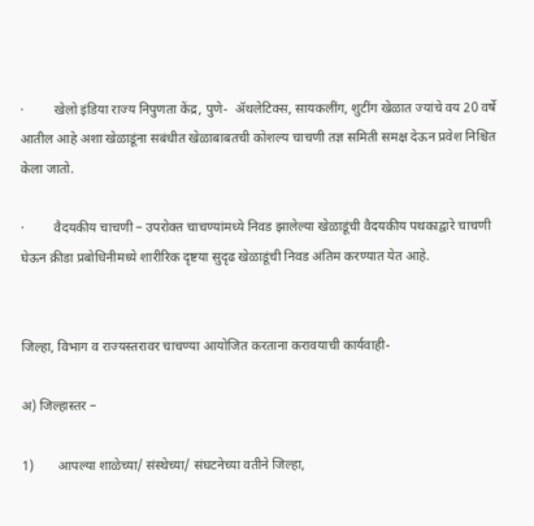·         खेलो इंडिया राज्य निपुणता केंद्र, पुणे-  ॲथलेटिक्स, सायकलींग, शुटींग खेळात ज्यांचे वय 20 वर्षे आतील आहे अशा खेळाडूंना सबंधीत खेळाबाबतची कोशल्य चाचणी तज्ञ समिती समक्ष देऊन प्रवेश निश्चित केला जातो.

·         वैदयकीय चाचणी – उपरोक्त चाचण्यांमध्ये निवड झालेल्या खेळाडूंची वैदयकीय पथकाद्वारे चाचणी घेऊन क्रीडा प्रबोधिनीमध्ये शारीरिक दृष्टया सुदृढ खेळाडूंची निवड अंतिम करण्यात येत आहे.


जिल्हा, विभाग व राज्यस्तरावर चाचण्या आयोजित करताना करावयाची कार्यवाही-

अ) जिल्हास्तर –

1)       आपल्या शाळेच्या/ संस्थेच्या/ संघटनेच्या वतीने जिल्हा,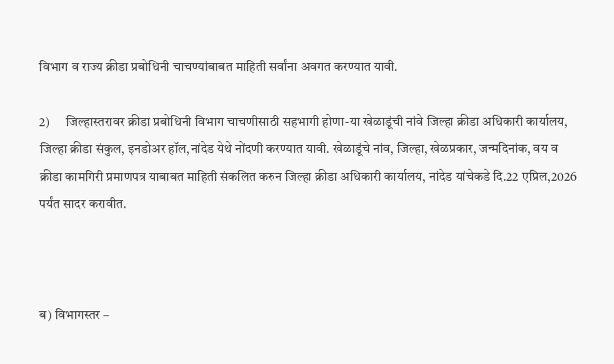विभाग व राज्य क्रीडा प्रबोधिनी चाचण्यांबाबत माहिती सर्वांना अवगत करण्यात यावी.

2)      जिल्हास्तरावर क्रीडा प्रबोधिनी विभाग चाचणीसाठी सहभागी होणा-या खेळाडूंची नांवे जिल्हा क्रीडा अधिकारी कार्यालय, जिल्हा क्रीडा संकुल, इनडोअर हॉल,नांदेड येथे नोंदणी करण्यात यावी. खेळाडूंचे नांव, जिल्हा, खेळप्रकार, जन्मदिनांक, वय व क्रीडा कामगिरी प्रमाणपत्र याबाबत माहिती संकलित करुन जिल्हा क्रीडा अधिकारी कार्यालय, नांदेड यांचेकडे दि.22 एप्रिल,2026 पर्यंत सादर करावीत.



ब) विभागस्तर –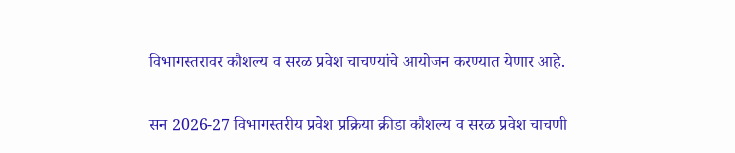विभागस्तरावर कौशल्य व सरळ प्रवेश चाचण्यांचे आयोजन करण्यात येणार आहे.

सन 2026-27 विभागस्तरीय प्रवेश प्रक्रिया क्रीडा कौशल्य व सरळ प्रवेश चाचणी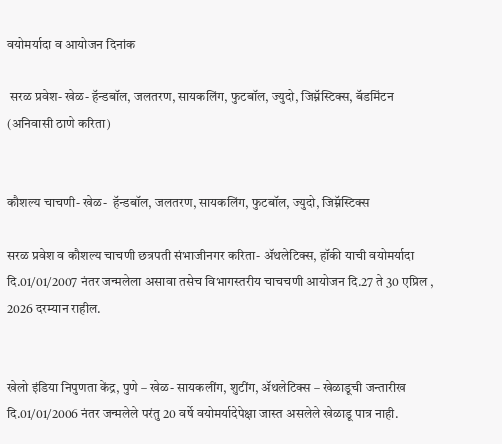वयोमर्यादा व आयोजन दिनांक

 सरळ प्रवेश- खेळ- हॅन्डबॉल, जलतरण, सायकलिंग, फुटबॉल, ज्युदो, जिम्नॅस्टिक्स, बॅडमिंटन (अनिवासी ठाणे करिता)


कौशल्य चाचणी- खेळ-  हॅन्डबॉल, जलतरण, सायकलिंग, फुटबॉल, ज्युदो, जिम्नॅस्टिक्स

सरळ प्रवेश व कौशल्य चाचणी छत्रपती संभाजीनगर करिता- ॲथलेटिक्स, हॉकी याची वयोमर्यादा दि.01/01/2007 नंतर जन्मलेला असावा तसेच विभागस्तरीय चाचचणी आयोजन दि.27 ते 30 एप्रिल , 2026 दरम्यान राहील.


खेलो इंडिया निपुणता केंद्र, पुणे – खेळ- सायकलींग, शुटींग, ॲथलेटिक्स – खेळाडूची जन्तारीख दि.01/01/2006 नंतर जन्मलेले परंतु 20 वर्षे वयोमर्यादेपेक्षा जास्त असलेले खेळाडू पात्र नाही.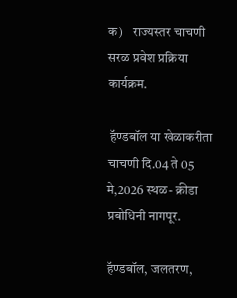क)    राज्यस्तर चाचणी सरळ प्रवेश प्रक्रिया कार्यक्रम.

 हॅण्डबॉल या खेळाकरीता चाचणी दि.04 ते 05 मे,2026 स्थळ- क्रीडा प्रबोधिनी नागपूर.

हॅण्डबॉल, जलतरण,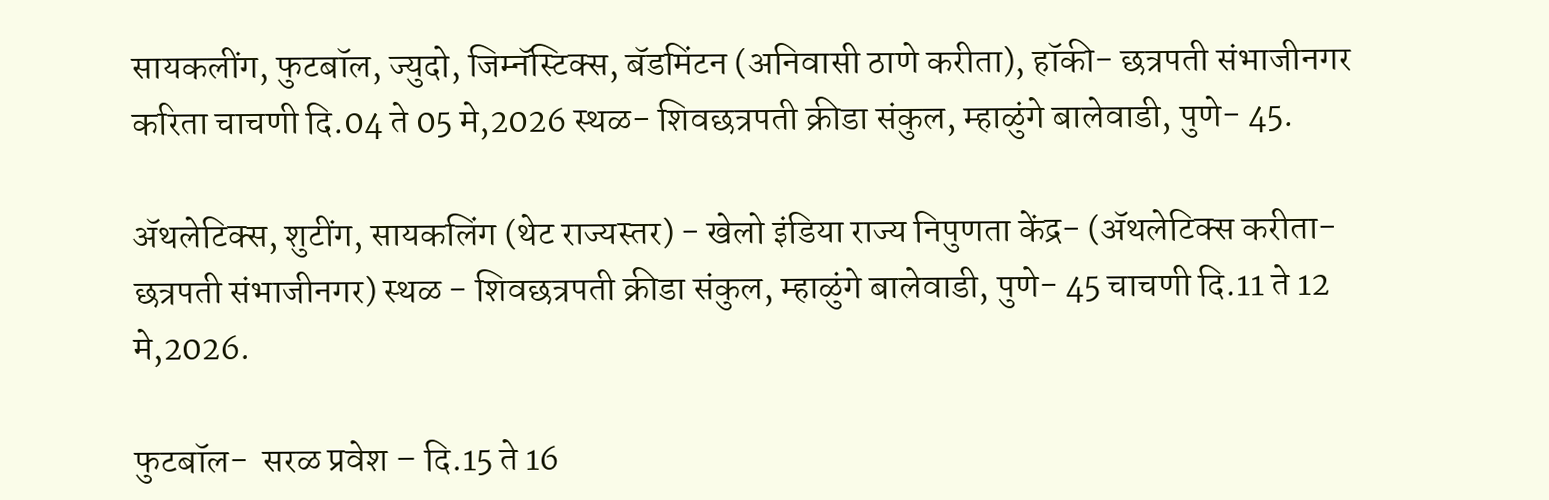सायकलींग, फुटबॉल, ज्युदो, जिम्नॅस्टिक्स, बॅडमिंटन (अनिवासी ठाणे करीता), हॉकी- छत्रपती संभाजीनगर करिता चाचणी दि.04 ते 05 मे,2026 स्थळ- शिवछत्रपती क्रीडा संकुल, म्हाळुंगे बालेवाडी, पुणे- 45.

ॲथलेटिक्स, शुटींग, सायकलिंग (थेट राज्यस्तर) - खेलो इंडिया राज्य निपुणता केंद्र- (ॲथलेटिक्स करीता- छत्रपती संभाजीनगर) स्थळ - शिवछत्रपती क्रीडा संकुल, म्हाळुंगे बालेवाडी, पुणे- 45 चाचणी दि.11 ते 12 मे,2026.

फुटबॉल-  सरळ प्रवेश – दि.15 ते 16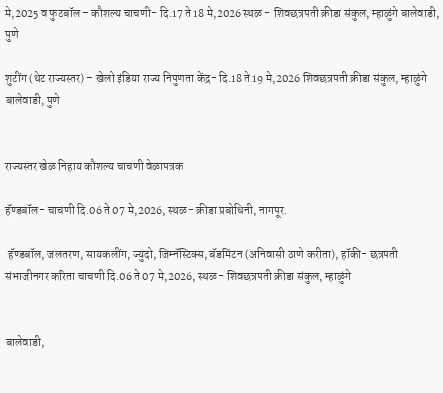मे,2025 व फुटबॉल – कौशल्य चाचणी- दि.17 ते 18 मे,2026 स्थळ - शिवछत्रपती क्रीडा संकुल, म्हाळुंगे बालेवाडी, पुणे

शुटींग (थेट राज्यस्तर) – खेलो इंडिया राज्य निपुणता केंद्र- दि.18 ते 19 मे,2026 शिवछत्रपती क्रीडा संकुल, म्हाळुंगे बालेवाडी, पुणे


राज्यस्तर खेळ निहाय कौशल्य चाचणी वेळापत्रक

हॅण्डबॉल- चाचणी दि.06 ते 07 मे,2026, स्थळ- क्रीडा प्रबोधिनी, नागपूर.

 हॅण्डबॉल, जलतरण, सायकलींग, ज्युदो, जिम्नॅस्टिक्स, बॅडमिंटन (अनिवासी ठाणे करीता), हॉकी- छत्रपती संभाजीनगर करिता चाचणी दि.06 ते 07 मे,2026, स्थळ- शिवछत्रपती क्रीडा संकुल, म्हाळुंगे


बालेवाडी,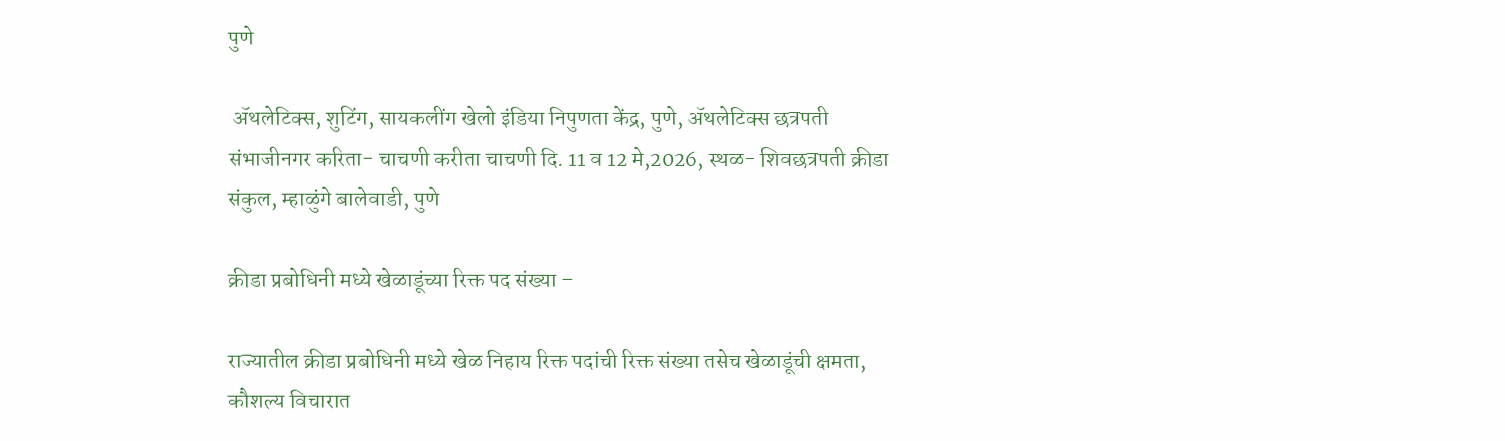पुणे

 ॲथलेटिक्स, शुटिंग, सायकलींग खेलो इंडिया निपुणता केंद्र, पुणे, ॲथलेटिक्स छत्रपती संभाजीनगर करिता- चाचणी करीता चाचणी दि. 11 व 12 मे,2026, स्थळ- शिवछत्रपती क्रीडा संकुल, म्हाळुंगे बालेवाडी, पुणे

क्रीडा प्रबोधिनी मध्ये खेळाडूंच्या रिक्त पद संख्या –

राज्यातील क्रीडा प्रबोधिनी मध्ये खेळ निहाय रिक्त पदांची रिक्त संख्या तसेच खेळाडूंची क्षमता, कौशल्य विचारात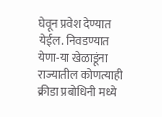घेवून प्रवेश देण्यात येईल. निवडण्यात येणा-या खेळाडूंना राज्यातील कोणत्याही क्रीडा प्रबोधिनी मध्ये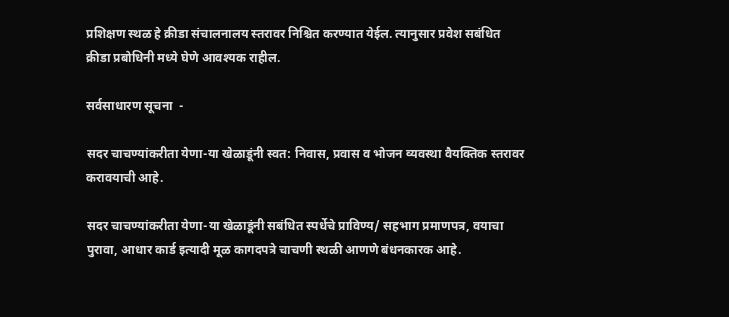प्रशिक्षण स्थळ हे क्रीडा संचालनालय स्तरावर निश्चित करण्यात येईल. त्यानुसार प्रवेश सबंधित क्रीडा प्रबोधिनी मध्ये घेणे आवश्यक राहील.

सर्वसाधारण सूचना  -

सदर चाचण्यांकरीता येणा-या खेळाडूंनी स्वत: निवास, प्रवास व भोजन व्यवस्था वैयक्तिक स्तरावर करावयाची आहे.

सदर चाचण्यांकरीता येणा-या खेळाडूंनी सबंधित स्पर्धेचे प्राविण्य/ सहभाग प्रमाणपत्र, वयाचा पुरावा, आधार कार्ड इत्‍यादी मूळ कागदपत्रे चाचणी स्थळी आणणे बंधनकारक आहे.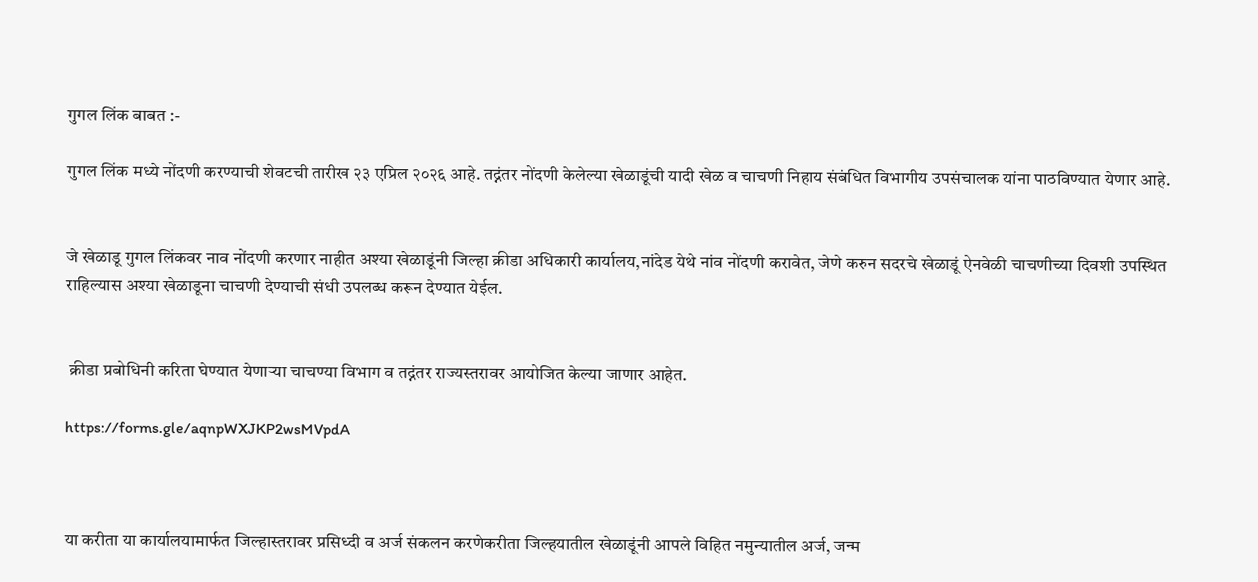गुगल लिंक बाबत :-

गुगल लिंक मध्ये नोंदणी करण्याची शेवटची तारीख २३ एप्रिल २०२६ आहे. तद्नंतर नोंदणी केलेल्या खेळाडूंची यादी खेळ व चाचणी निहाय संबंधित विभागीय उपसंचालक यांना पाठविण्यात येणार आहे.


जे खेळाडू गुगल लिंकवर नाव नोंदणी करणार नाहीत अश्या खेळाडूंनी जिल्हा क्रीडा अधिकारी कार्यालय,नांदेड येथे नांव नोंदणी करावेत, जेणे करुन सदरचे खेळाडूं ऐनवेळी चाचणीच्या दिवशी उपस्थित राहिल्यास अश्या खेळाडूना चाचणी देण्याची संधी उपलब्ध करून देण्यात येईल.


 क्रीडा प्रबोधिनी करिता घेण्यात येणाऱ्या चाचण्या विभाग व तद्नंतर राज्यस्तरावर आयोजित केल्या जाणार आहेत.

https://forms.gle/aqnpWXJKP2wsMVpdA



या करीता या कार्यालयामार्फत जिल्हास्तरावर प्रसिध्दी व अर्ज संकलन करणेकरीता जिल्हयातील खेळाडूंनी आपले विहित नमुन्यातील अर्ज, जन्म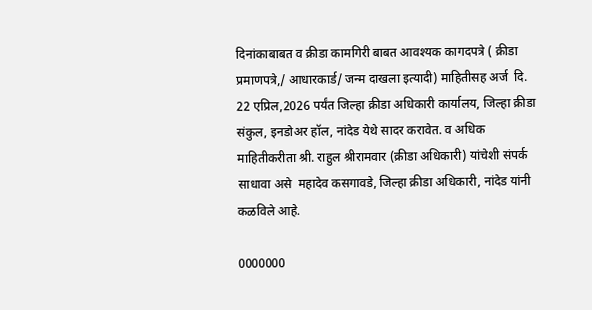दिनांकाबाबत व क्रीडा कामगिरी बाबत आवश्यक कागदपत्रे ( क्रीडा प्रमाणपत्रे,/ आधारकार्ड/ जन्म दाखला इत्यादी) माहितीसह अर्ज  दि. 22 एप्रिल,2026 पर्यंत जिल्हा क्रीडा अधिकारी कार्यालय, जिल्हा क्रीडा संकुल, इनडोअर हॉल, नांदेड येथे सादर करावेत. व अधिक माहितीकरीता श्री. राहुल श्रीरामवार (क्रीडा अधिकारी) यांचेशी संपर्क साधावा असे  महादेव कसगावडे, जिल्हा क्रीडा अधिकारी, नांदेड यांनी कळविले आहे.

0000000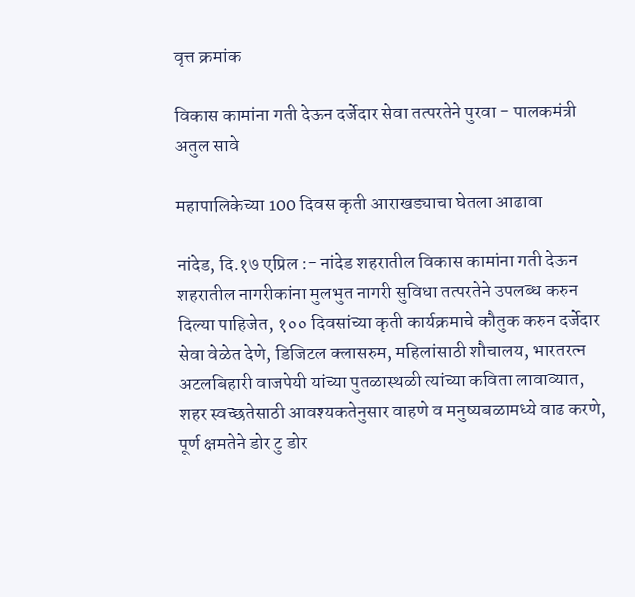वृत्त क्रमांक

विकास कामांना गती देऊन दर्जेदार सेवा तत्परतेने पुरवा - पालकमंत्री अतुल सावे

महापालिकेच्या 100 दिवस कृती आराखड्याचा घेतला आढावा

नांदेड, दि.१७ एप्रिल :- नांदेड शहरातील विकास कामांना गती देऊन शहरातील नागरीकांना मुलभुत नागरी सुविधा तत्परतेने उपलब्ध करुन दिल्या पाहिजेत, १०० दिवसांच्या कृती कार्यक्रमाचे कौतुक करुन दर्जेदार सेवा वेळेत देणे, डिजिटल क्लासरुम, महिलांसाठी शौचालय, भारतरत्न अटलबिहारी वाजपेयी यांच्या पुतळास्थळी त्यांच्या कविता लावाव्यात, शहर स्वच्छतेसाठी आवश्यकतेनुसार वाहणे व मनुष्यबळामध्ये वाढ करणे, पूर्ण क्षमतेने डोर टु डोर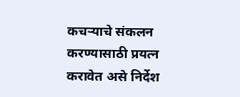कचऱ्याचे संकलन करण्यासाठी प्रयत्न करावेत असे निर्देश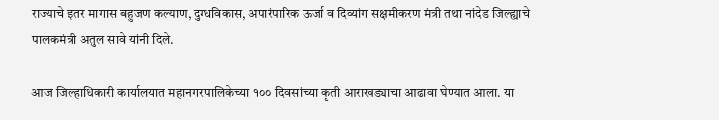राज्याचे इतर मागास बहुजण कल्याण, दुग्धविकास, अपारंपारिक ऊर्जा व दिव्यांग सक्षमीकरण मंत्री तथा नांदेड जिल्ह्याचे पालकमंत्री अतुल सावे यांनी दिले.

आज जिल्हाधिकारी कार्यालयात महानगरपालिकेच्या १०० दिवसांच्या कृती आराखड्याचा आढावा घेण्यात आला. या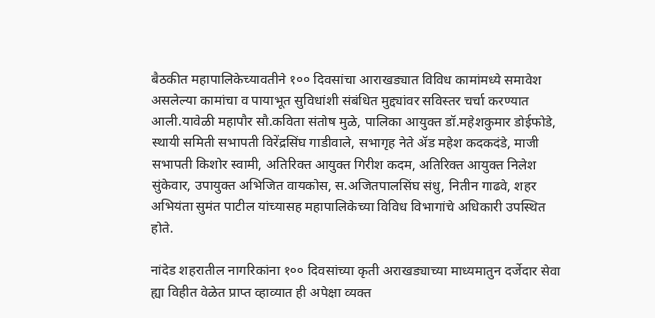बैठकीत महापालिकेच्यावतीने १०० दिवसांचा आराखड्यात विविध कामांमध्ये समावेश असलेल्या कामांचा व पायाभूत सुविधांशी संबंधित मुद्द्यांवर सविस्तर चर्चा करण्यात आली.यावेळी महापौर सौ.कविता संतोष मुळे, पालिका आयुक्त डॉ.महेशकुमार डोईफोडे, स्थायी समिती सभापती विरेंद्रसिंघ गाडीवाले, सभागृह नेते ॲड महेश कदकदंडे, माजी सभापती किशोर स्वामी, अतिरिक्त आयुक्त गिरीश कदम, अतिरिक्त आयुक्त निलेश सुंकेवार, उपायुक्त अभिजित वायकोस, स.अजितपालसिंघ संधु, नितीन गाढवे, शहर अभियंता सुमंत पाटील यांच्यासह महापालिकेच्या विविध विभागांचे अधिकारी उपस्थित होते.

नांदेड शहरातील नागरिकांना १०० दिवसांच्या कृती अराखड्याच्या माध्यमातुन दर्जेदार सेवा ह्या विहीत वेळेत प्राप्त व्हाव्यात ही अपेक्षा व्यक्त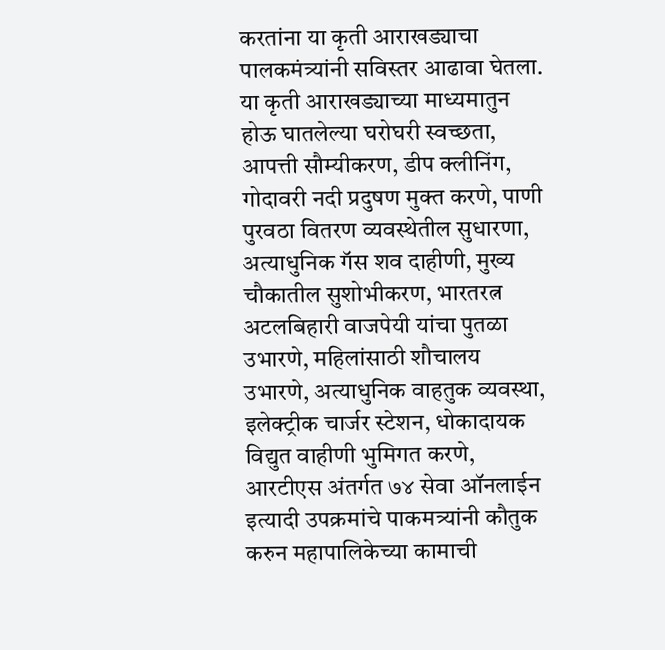करतांना या कृती आराखड्याचा पालकमंत्र्यांनी सविस्तर आढावा घेतला. या कृती आराखड्याच्या माध्यमातुन होऊ घातलेल्या घरोघरी स्वच्छता, आपत्ती सौम्यीकरण, डीप क्लीनिंग, गोदावरी नदी प्रदुषण मुक्त करणे, पाणी पुरवठा वितरण व्यवस्थेतील सुधारणा, अत्याधुनिक गॅस शव दाहीणी, मुख्य चौकातील सुशोभीकरण, भारतरत्न अटलबिहारी वाजपेयी यांचा पुतळा उभारणे, महिलांसाठी शौचालय उभारणे, अत्याधुनिक वाहतुक व्यवस्था, इलेक्ट्रीक चार्जर स्टेशन, धोकादायक विद्युत वाहीणी भुमिगत करणे, आरटीएस अंतर्गत ७४ सेवा ऑनलाईन इत्यादी उपक्रमांचे पाकमत्र्यांनी कौतुक करुन महापालिकेच्या कामाची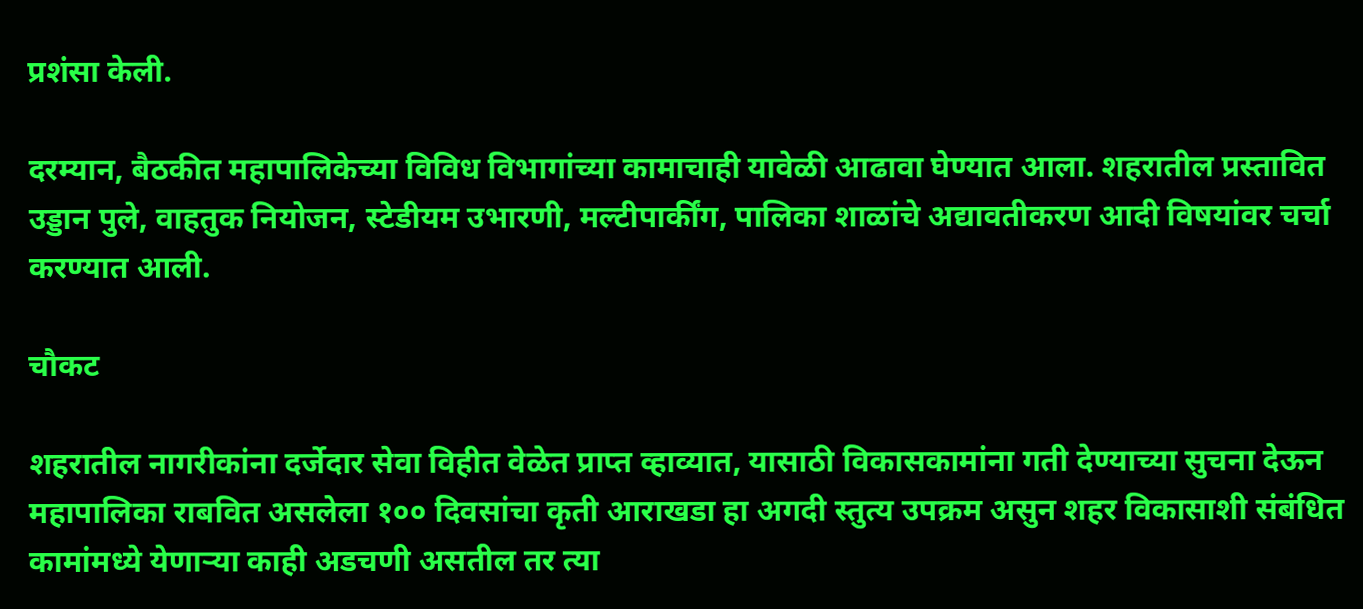प्रशंसा केली.

दरम्यान, बैठकीत महापालिकेच्या विविध विभागांच्या कामाचाही यावेळी आढावा घेण्यात आला. शहरातील प्रस्तावित उड्डान पुले, वाहतुक नियोजन, स्टेडीयम उभारणी, मल्टीपार्कींग, पालिका शाळांचे अद्यावतीकरण आदी विषयांवर चर्चा करण्यात आली.

चौकट

शहरातील नागरीकांना दर्जेदार सेवा विहीत वेळेत प्राप्त व्हाव्यात, यासाठी विकासकामांना गती देण्याच्या सुचना देऊन महापालिका राबवित असलेला १०० दिवसांचा कृती आराखडा हा अगदी स्तुत्य उपक्रम असुन शहर विकासाशी संबंधित कामांमध्ये येणाऱ्या काही अडचणी असतील तर त्या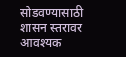सोडवण्यासाठी शासन स्तरावर आवश्यक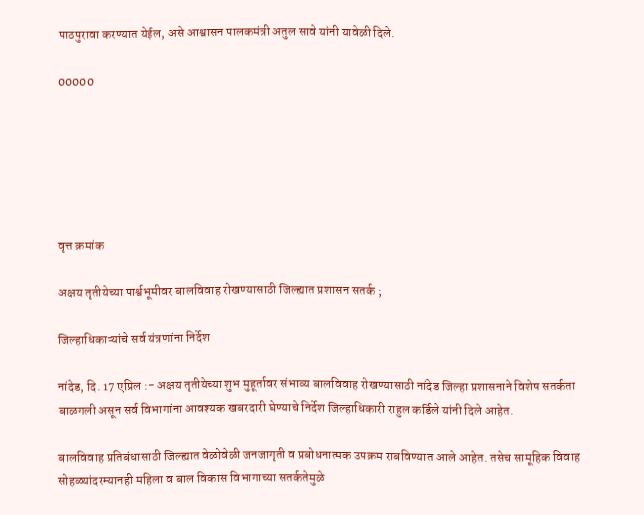पाठपुरावा करण्यात येईल, असे आश्वासन पालकमंत्री अतुल सावे यांनी यावेळी दिले.

00000






वृत्त क्रमांक

अक्षय तृतीयेच्या पार्श्वभूमीवर बालविवाह रोखण्यासाठी जिल्ह्यात प्रशासन सतर्क ;

जिल्हाधिकाऱ्यांचे सर्व यंत्रणांना निर्देश

नांदेड, दि. 17 एप्रिल :- अक्षय तृतीयेच्या शुभ मुहूर्तावर संभाव्य बालविवाह रोखण्यासाठी नांदेड जिल्हा प्रशासनाने विशेष सतर्कता बाळगली असून सर्व विभागांना आवश्यक खबरदारी घेण्याचे निर्देश जिल्हाधिकारी राहुल कर्डिले यांनी दिले आहेत.

बालविवाह प्रतिबंधासाठी जिल्ह्यात वेळोवेळी जनजागृती व प्रबोधनात्मक उपक्रम राबविण्यात आले आहेत. तसेच सामूहिक विवाह सोहळ्यांदरम्यानही महिला व बाल विकास विभागाच्या सतर्कतेमुळे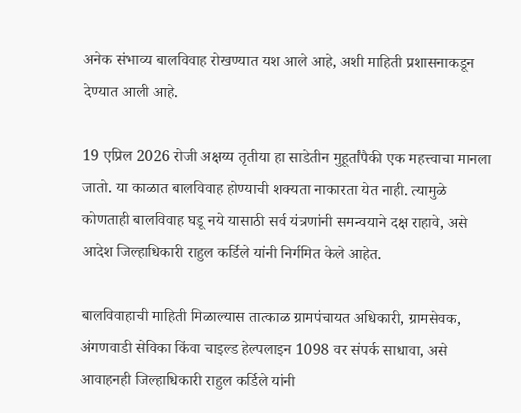अनेक संभाव्य बालविवाह रोखण्यात यश आले आहे, अशी माहिती प्रशासनाकडून देण्यात आली आहे.

19 एप्रिल 2026 रोजी अक्षय्य तृतीया हा साडेतीन मुहूर्तांपैकी एक महत्त्वाचा मानला जातो. या काळात बालविवाह होण्याची शक्यता नाकारता येत नाही. त्यामुळे कोणताही बालविवाह घडू नये यासाठी सर्व यंत्रणांनी समन्वयाने दक्ष राहावे, असे आदेश जिल्हाधिकारी राहुल कर्डिले यांनी निर्गमित केले आहेत.

बालविवाहाची माहिती मिळाल्यास तात्काळ ग्रामपंचायत अधिकारी, ग्रामसेवक, अंगणवाडी सेविका किंवा चाइल्ड हेल्पलाइन 1098 वर संपर्क साधावा, असे आवाहनही जिल्हाधिकारी राहुल कर्डिले यांनी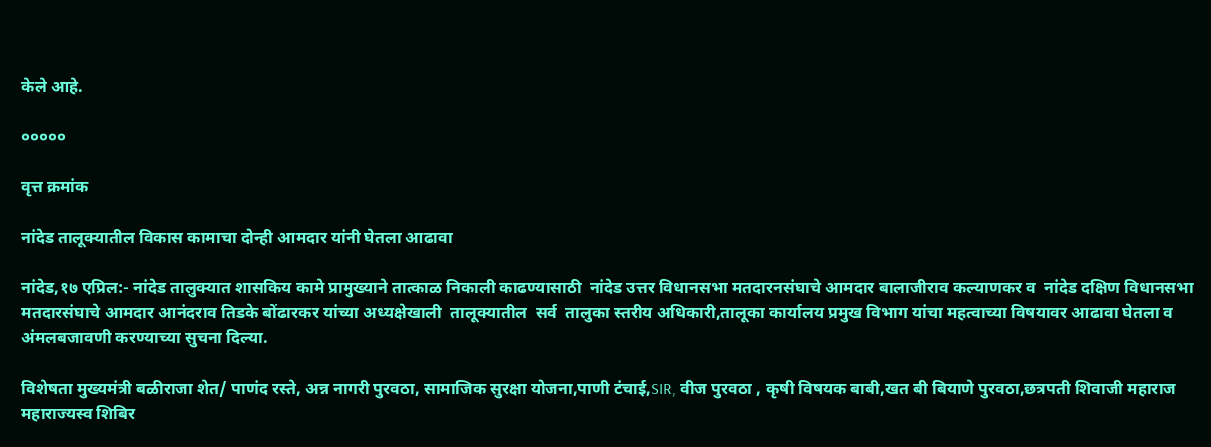केले आहे.

०००००

वृत्त क्रमांक

नांदेड तालूक्यातील विकास कामाचा दोन्ही आमदार यांनी घेतला आढावा

नांदेड,१७ एप्रिल:- नांदेड तालुक्यात शासकिय कामे प्रामुख्याने तात्काळ निकाली काढण्यासाठी  नांदेड उत्तर विधानसभा मतदारनसंघाचे आमदार बालाजीराव कल्याणकर व  नांदेड दक्षिण विधानसभा मतदारसंघाचे आमदार आनंदराव तिडके बोंढारकर यांच्या अध्यक्षेखाली  तालूक्यातील  सर्व  तालुका स्तरीय अधिकारी,तालूका कार्यालय प्रमुख विभाग यांचा महत्वाच्या विषयावर आढावा घेतला व अंमलबजावणी करण्याच्या सुचना दिल्या.

विशेषता मुख्यमंत्री बळीराजा शेत/ पाणंद रस्ते, अन्न नागरी पुरवठा, सामाजिक सुरक्षा योजना,पाणी टंचाई,SIR, वीज पुरवठा , कृषी विषयक बाबी,खत बी बियाणे पुरवठा,छत्रपती शिवाजी महाराज महाराज्यस्व शिबिर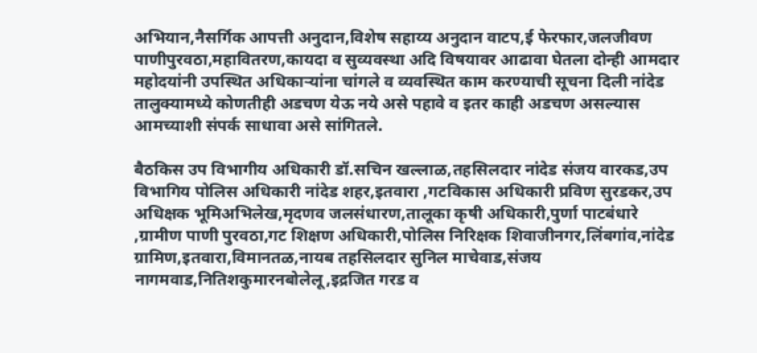अभियान,नैसर्गिक आपत्ती अनुदान,विशेष सहाय्य अनुदान वाटप,ई फेरफार,जलजीवण पाणीपुरवठा,महावितरण,कायदा व सुव्यवस्था अदि विषयावर आढावा घेतला दोन्ही आमदार महोदयांनी उपस्थित अधिकाऱ्यांना चांगले व व्यवस्थित काम करण्याची सूचना दिली नांदेड तालुक्यामध्ये कोणतीही अडचण येऊ नये असे पहावे व इतर काही अडचण असल्यास आमच्याशी संपर्क साधावा असे सांगितले.

बैठकिस उप विभागीय अधिकारी डॉ.सचिन खल्लाळ,तहसिलदार नांदेड संजय वारकड,उप विभागिय पोलिस अधिकारी नांदेड शहर,इतवारा ,गटविकास अधिकारी प्रविण सुरडकर,उप अधिक्षक भूमिअभिलेख,मृदणव जलसंधारण,तालूका कृषी अधिकारी,पुर्णा पाटबंधारे ,ग्रामीण पाणी पुरवठा,गट शिक्षण अधिकारी,पोलिस निरिक्षक शिवाजीनगर,लिंबगांव,नांदेड ग्रामिण,इतवारा,विमानतळ,नायब तहसिलदार सुनिल माचेवाड,संजय नागमवाड,नितिशकुमारनबोलेलू,इद्रजित गरड व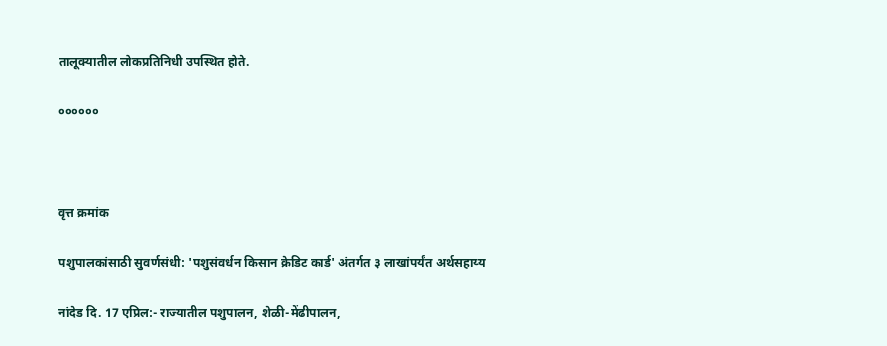तालूक्यातील लोकप्रतिनिधी उपस्थित होते.

००००००



वृत्त क्रमांक

पशुपालकांसाठी सुवर्णसंधी: 'पशुसंवर्धन किसान क्रेडिट कार्ड' अंतर्गत ३ लाखांपर्यंत अर्थसहाय्य

नांदेड दि. 17 एप्रिल:- राज्यातील पशुपालन, शेळी-मेंढीपालन,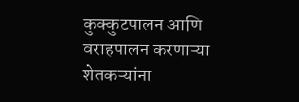कुक्कुटपालन आणि वराहपालन करणाऱ्या शेतकऱ्यांना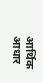आर्थिक आधार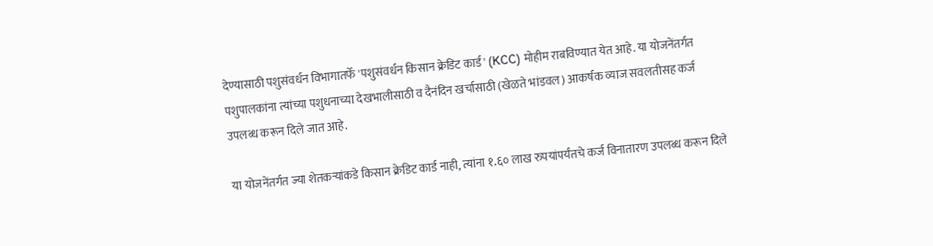देण्यासाठी पशुसंवर्धन विभागातर्फे 'पशुसंवर्धन किसान क्रेडिट कार्ड' (KCC) मोहीम राबविण्यात येत आहे. या योजनेंतर्गत पशुपालकांना त्यांच्या पशुधनाच्या देखभालीसाठी व दैनंदिन खर्चासाठी (खेळते भांडवल) आकर्षक व्याज सवलतीसह कर्ज उपलब्ध करून दिले जात आहे.

या योजनेंतर्गत ज्या शेतकऱ्यांकडे किसान क्रेडिट कार्ड नाही, त्यांना १.६० लाख रुपयांपर्यंतचे कर्ज विनातारण उपलब्ध करून दिले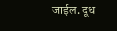जाईल. दूध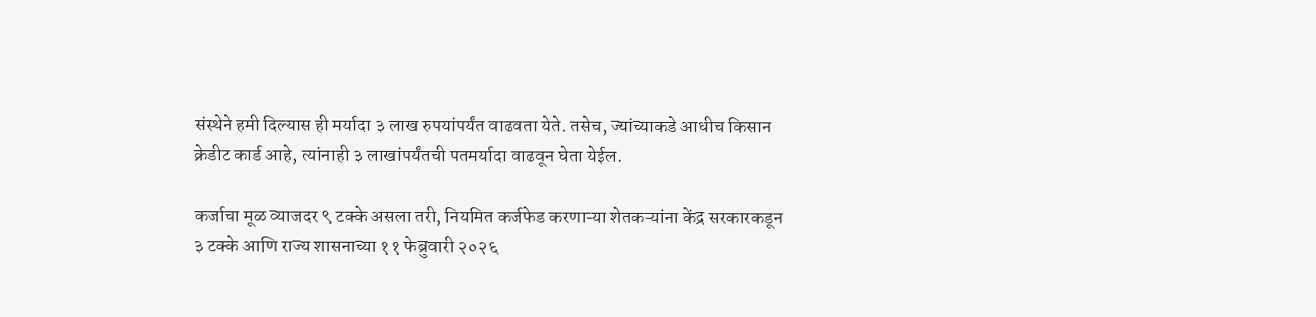संस्थेने हमी दिल्यास ही मर्यादा ३ लाख रुपयांपर्यंत वाढवता येते. तसेच, ज्यांच्याकडे आधीच किसान क्रेडीट कार्ड आहे, त्यांनाही ३ लाखांपर्यंतची पतमर्यादा वाढवून घेता येईल.

कर्जाचा मूळ व्याजदर ९ टक्के असला तरी, नियमित कर्जफेड करणाऱ्या शेतकऱ्यांना केंद्र सरकारकडून ३ टक्के आणि राज्य शासनाच्या ११ फेब्रुवारी २०२६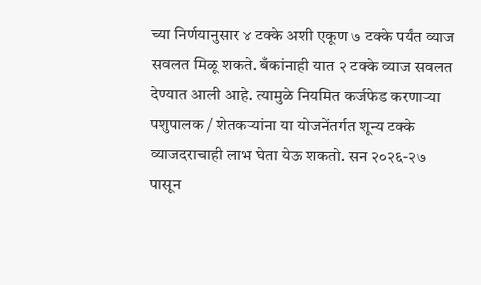च्या निर्णयानुसार ४ टक्के अशी एकूण ७ टक्के पर्यंत व्याज सवलत मिळू शकते. बँकांनाही यात २ टक्के व्याज सवलत देण्यात आली आहे. त्यामुळे नियमित कर्जफेड करणाऱ्या पशुपालक / शेतकऱ्यांना या योजनेंतर्गत शून्य टक्के व्याजदराचाही लाभ घेता येऊ शकतो. सन २०२६-२७ पासून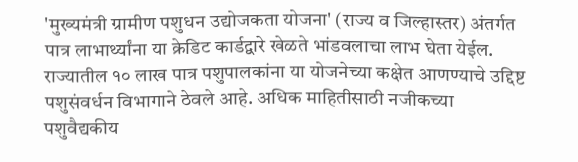'मुख्यमंत्री ग्रामीण पशुधन उद्योजकता योजना' (राज्य व जिल्हास्तर) अंतर्गत पात्र लाभार्थ्यांना या क्रेडिट कार्डद्वारे खेळते भांडवलाचा लाभ घेता येईल. राज्यातील १० लाख पात्र पशुपालकांना या योजनेच्या कक्षेत आणण्याचे उद्दिष्ट पशुसंवर्धन विभागाने ठेवले आहे. अधिक माहितीसाठी नजीकच्या पशुवैद्यकीय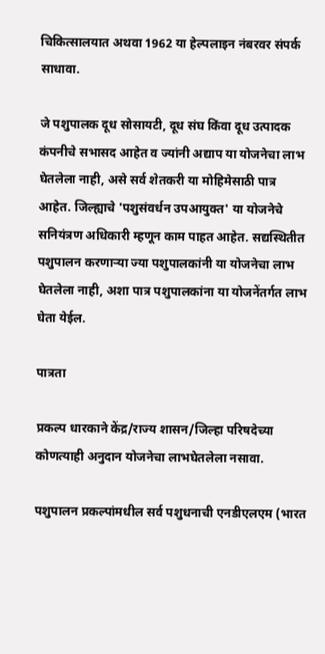चिकित्सालयात अथवा 1962 या हेल्पलाइन नंबरवर संपर्क साधावा.

जे पशुपालक दूध सोसायटी, दूध संघ किंवा दूध उत्पादक कंपनीचे सभासद आहेत व ज्यांनी अद्याप या योजनेचा लाभ घेतलेला नाही, असे सर्व शेतकरी या मोहिमेसाठी पात्र आहेत. जिल्ह्याचे 'पशुसंवर्धन उपआयुक्त' या योजनेचे सनियंत्रण अधिकारी म्हणून काम पाहत आहेत. सद्यस्थितीत पशुपालन करणाऱ्या ज्या पशुपालकांनी या योजनेचा लाभ घेतलेला नाही, अशा पात्र पशुपालकांना या योजनेंतर्गत लाभ घेता येईल.

पात्रता

प्रकल्प धारकाने केंद्र/राज्य शासन/जिल्हा परिषदेच्या कोणत्याही अनुदान योजनेचा लाभघेतलेला नसावा.

पशुपालन प्रकल्पांमधील सर्व पशुधनाची एनडीएलएम (भारत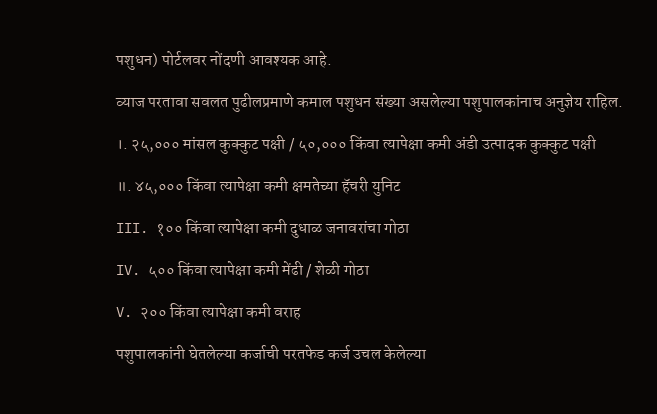पशुधन) पोर्टलवर नोंदणी आवश्यक आहे.

व्याज परतावा सवलत पुढीलप्रमाणे कमाल पशुधन संख्या असलेल्या पशुपालकांनाच अनुज्ञेय राहिल.

।. २५,००० मांसल कुक्कुट पक्षी / ५०,००० किंवा त्यापेक्षा कमी अंडी उत्पादक कुक्कुट पक्षी

॥. ४५,००० किंवा त्यापेक्षा कमी क्षमतेच्या हॅचरी युनिट

III. १०० किंवा त्यापेक्षा कमी दुधाळ जनावरांचा गोठा

IV. ५०० किंवा त्यापेक्षा कमी मेंढी / शेळी गोठा

V. २०० किंवा त्यापेक्षा कमी वराह

पशुपालकांनी घेतलेल्या कर्जाची परतफेड कर्ज उचल केलेल्या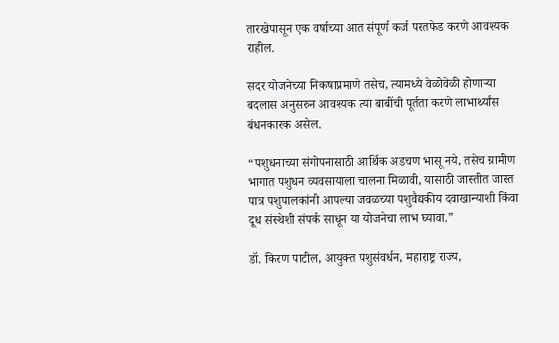तारखेपासून एक वर्षाच्या आत संपूर्ण कर्ज परतफेड करणे आवश्यक राहील.

सदर योजनेच्या निकषाप्रमाणे तसेच, त्यामध्ये वेळोवेळी होणाऱ्या बदलास अनुसरुन आवश्यक त्या बाबींची पूर्तता करणे लाभार्थ्यांस बंधनकारक असेल.

“पशुधनाच्या संगोपनासाठी आर्थिक अडचण भासू नये, तसेच ग्रामीण भागात पशुधन व्यवसायाला चालना मिळावी, यासाठी जास्तीत जास्त पात्र पशुपालकांनी आपल्या जवळच्या पशुवैद्यकीय दवाखान्याशी किंवा दूध संस्थेशी संपर्क साधून या योजनेचा लाभ घ्यावा.”

डॉ. किरण पाटील, आयुक्त पशुसंवर्धन, महाराष्ट्र राज्य,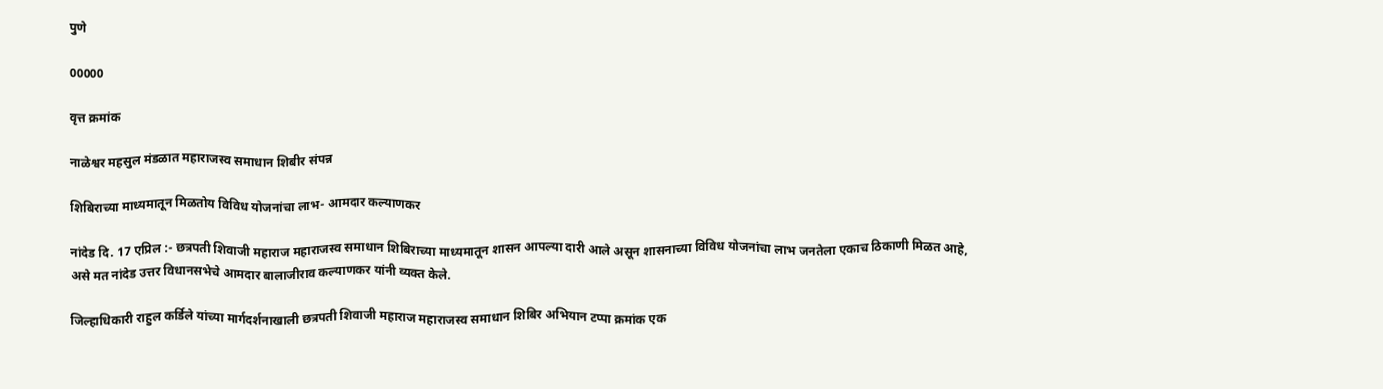पुणे

00000

वृत्त क्रमांक

नाळेश्वर महसुल मंडळात महाराजस्‍व समाधान शिबीर संपन्न

शिबिराच्या माध्यमातून मिळतोय विविध योजनांचा लाभ- आमदार कल्याणकर

नांदेड दि. 17 एप्रिल :- छत्रपती शिवाजी महाराज महाराजस्‍व समाधान शिबिराच्या माध्यमातून शासन आपल्या दारी आले असून शासनाच्या विविध योजनांचा लाभ जनतेला एकाच ठिकाणी मिळत आहे, असे मत नांदेड उत्तर विधानसभेचे आमदार बालाजीराव कल्याणकर यांनी व्यक्त केले.

जिल्हाधिकारी राहुल कर्डिले यांच्या मार्गदर्शनाखाली छत्रपती शिवाजी महाराज महाराजस्‍व समाधान शिबिर अभियान टप्पा क्रमांक एक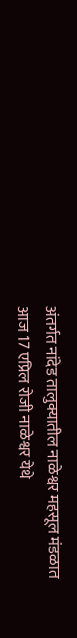अंतर्गत नांदेड तालुक्यातील नाळेश्वर महसूल मंडळात आज 17 एप्रिल रोजी नाळेश्वर येथे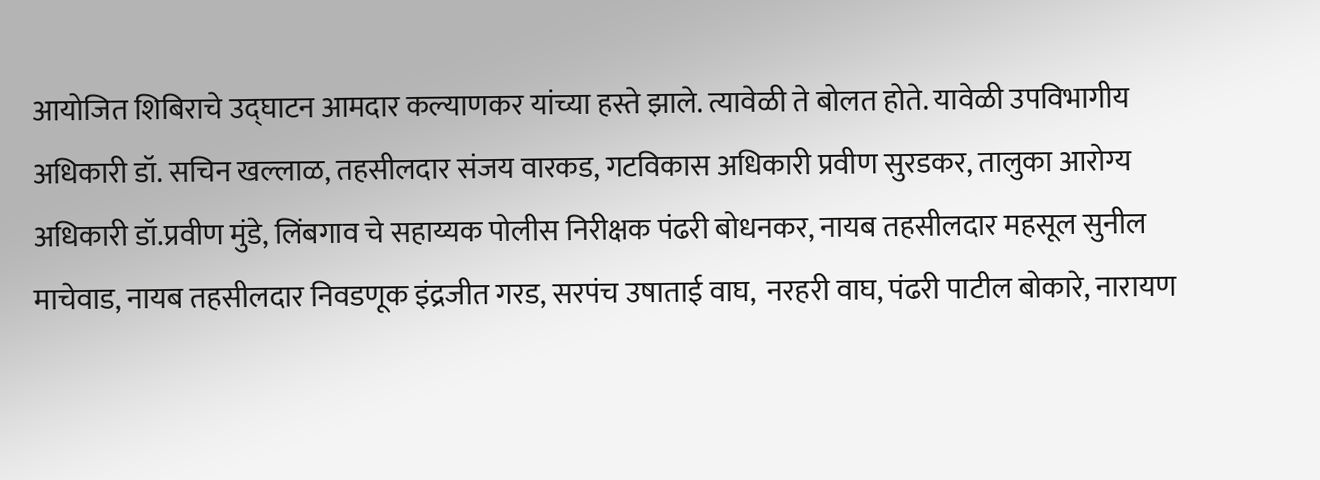आयोजित शिबिराचे उद्घाटन आमदार कल्याणकर यांच्या हस्ते झाले. त्यावेळी ते बोलत होते. यावेळी उपविभागीय अधिकारी डॉ. सचिन खल्लाळ, तहसीलदार संजय वारकड, गटविकास अधिकारी प्रवीण सुरडकर, तालुका आरोग्य अधिकारी डॉ.प्रवीण मुंडे, लिंबगाव चे सहाय्यक पोलीस निरीक्षक पंढरी बोधनकर, नायब तहसीलदार महसूल सुनील माचेवाड, नायब तहसीलदार निवडणूक इंद्रजीत गरड, सरपंच उषाताई वाघ,  नरहरी वाघ, पंढरी पाटील बोकारे, नारायण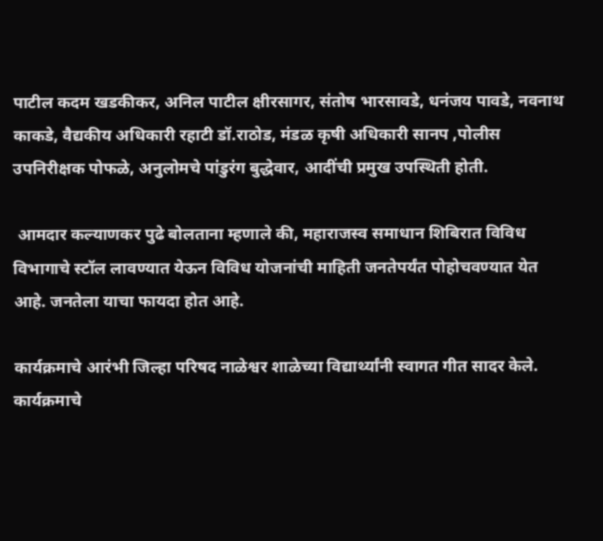पाटील कदम खडकीकर, अनिल पाटील क्षीरसागर, संतोष भारसावडे, धनंजय पावडे, नवनाथ काकडे, वैद्यकीय अधिकारी रहाटी डॉ.राठोड, मंडळ कृषी अधिकारी सानप ,पोलीस उपनिरीक्षक पोफळे, अनुलोमचे पांडुरंग बुद्धेवार, आदींची प्रमुख उपस्थिती होती.

 आमदार कल्याणकर पुढे बोलताना म्हणाले की, महाराजस्‍व समाधान शिबिरात विविध विभागाचे स्टॉल लावण्यात येऊन विविध योजनांची माहिती जनतेपर्यंत पोहोचवण्यात येत आहे. जनतेला याचा फायदा होत आहे.

कार्यक्रमाचे आरंभी जिल्हा परिषद नाळेश्वर शाळेच्या विद्यार्थ्यांनी स्वागत गीत सादर केले. कार्यक्रमाचे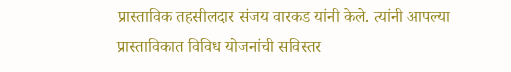प्रास्ताविक तहसीलदार संजय वारकड यांनी केले. त्यांनी आपल्या प्रास्ताविकात विविध योजनांची सविस्तर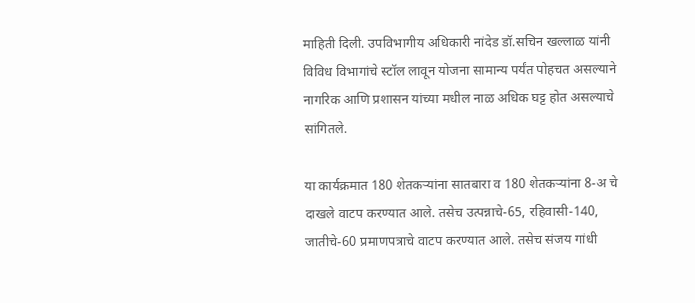माहिती दिली. उपविभागीय अधिकारी नांदेड डॉ.सचिन खल्लाळ यांनी विविध विभागांचे स्टॉल लावून योजना सामान्य पर्यंत पोहचत असल्याने नागरिक आणि प्रशासन यांच्‍या मधील नाळ अधिक घट्ट होत असल्याचे सांगितले.

या कार्यक्रमात 180 शेतकऱ्यांना सातबारा व 180 शेतकऱ्यांना 8-अ चे  दाखले वाटप करण्यात आले. तसेच उत्पन्नाचे-65, रहिवासी-140, जातीचे-60 प्रमाणपत्राचे वाटप करण्यात आले. तसेच संजय गांधी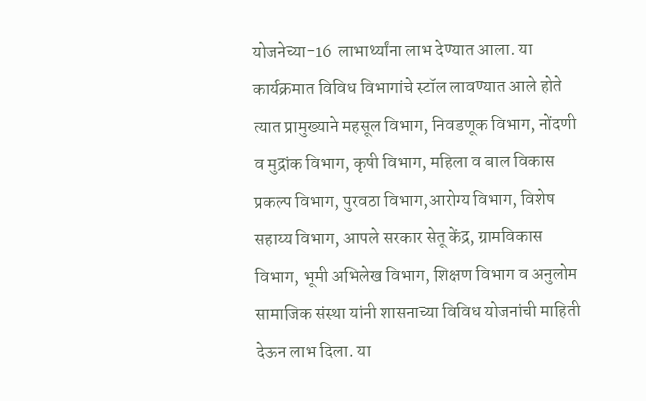योजनेच्या-16  लाभार्थ्यांना लाभ देण्यात आला. या कार्यक्रमात विविध विभागांचे स्टॉल लावण्यात आले होते त्यात प्रामुख्याने महसूल विभाग, निवडणूक विभाग, नोंदणी व मुद्रांक विभाग, कृषी विभाग, महिला व बाल विकास प्रकल्प विभाग, पुरवठा विभाग,आरोग्य विभाग, विशेष सहाय्य विभाग, आपले सरकार सेतू केंद्र, ग्रामविकास विभाग, भूमी अभिलेख विभाग, शिक्षण विभाग व अनुलोम सामाजिक संस्था यांनी शासनाच्या विविध योजनांची माहिती देऊन लाभ दिला. या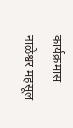कार्यक्रमास नाळेश्वर महसूल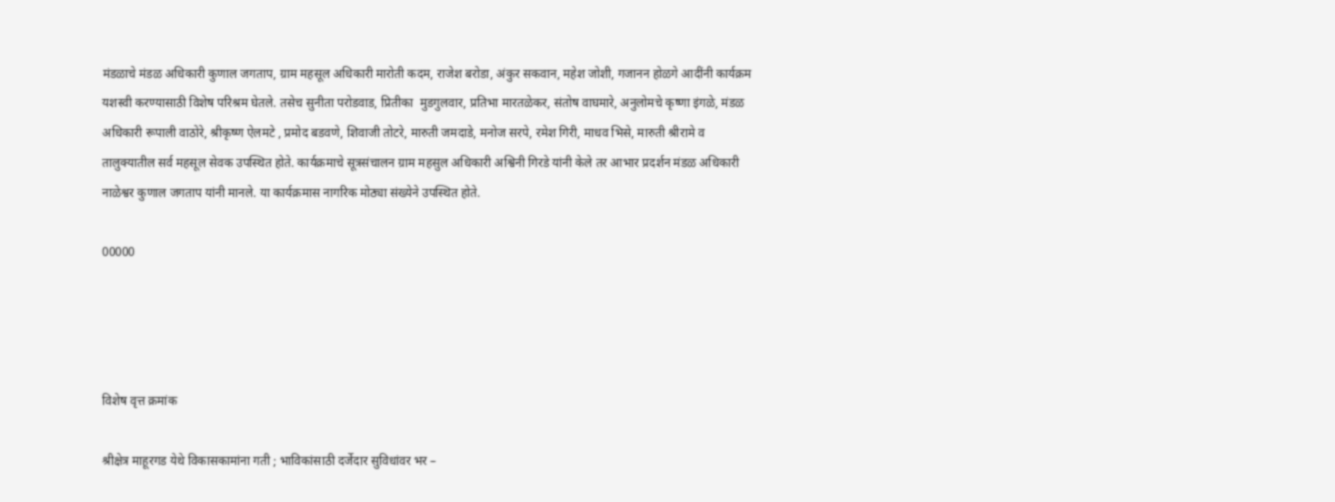मंडळाचे मंडळ अधिकारी कुणाल जगताप, ग्राम महसूल अधिकारी मारोती कदम, राजेश बरोडा, अंकुर सकवान, महेश जोशी, गजानन होळगे आदींनी कार्यक्रम यशस्वी करण्यासाठी विशेष परिश्रम घेतले. तसेच सुनीता परोडवाड, प्रितीका  मुडगुलवार, प्रतिभा मारतळेकर, संतोष वाघमारे, अनुलोमचे कृष्‍णा इंगळे, मंडळ अधिकारी रूपाली वाठोरे, श्रीकृष्ण ऐलमटे , प्रमोद बडवणे, शिवाजी तोटरे, मारुती जमदाडे, मनोज सरपे, रमेश गिरी, माधव भिसे, मारुती श्रीरामे व तालुक्यातील सर्व महसूल सेवक उपस्थित होते. कार्यक्रमाचे सूत्रसंचालन ग्राम महसुल अधिकारी अश्विनी गिरडे यांनी केले तर आभार प्रदर्शन मंडळ अधिकारी नाळेश्वर कुणाल जगताप यांनी मानले. या कार्यक्रमास नागरिक मोठ्या संख्येने उपस्थित होते.

00000




विशेष वृत्त क्रमांक

श्रीक्षेत्र माहूरगड येथे विकासकामांना गती ; भाविकांसाठी दर्जेदार सुविधांवर भर –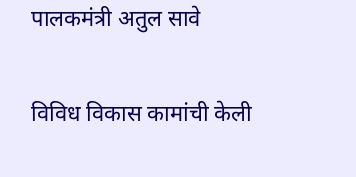पालकमंत्री अतुल सावे

विविध विकास कामांची केली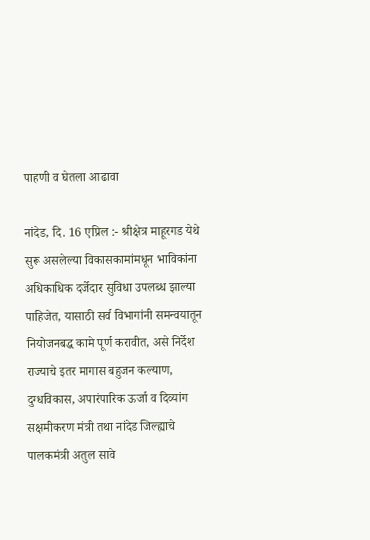पाहणी व घेतला आढावा

नांदेड, दि. 16 एप्रिल :- श्रीक्षेत्र माहूरगड येथे सुरू असलेल्या विकासकामांमधून भाविकांना अधिकाधिक दर्जेदार सुविधा उपलब्ध झाल्या पाहिजेत, यासाठी सर्व विभागांनी समन्वयातून नियोजनबद्ध कामे पूर्ण करावीत, असे निर्देश राज्याचे इतर मागास बहुजन कल्याण, दुग्धविकास, अपारंपारिक ऊर्जा व दिव्यांग सक्षमीकरण मंत्री तथा नांदेड जिल्ह्याचे पालकमंत्री अतुल सावे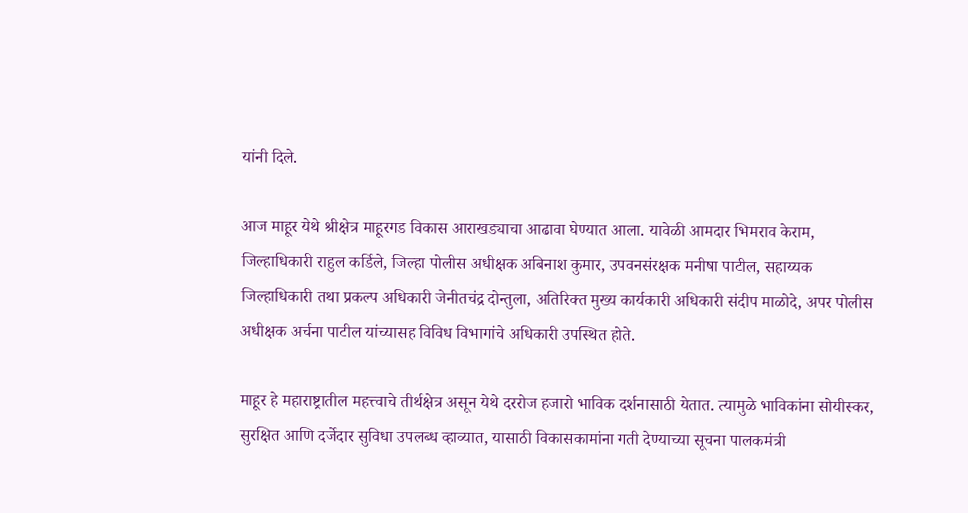यांनी दिले.

आज माहूर येथे श्रीक्षेत्र माहूरगड विकास आराखड्याचा आढावा घेण्यात आला. यावेळी आमदार भिमराव केराम, जिल्हाधिकारी राहुल कर्डिले, जिल्हा पोलीस अधीक्षक अबिनाश कुमार, उपवनसंरक्षक मनीषा पाटील, सहाय्यक जिल्हाधिकारी तथा प्रकल्प अधिकारी जेनीतचंद्र दोन्तुला, अतिरिक्त मुख्य कार्यकारी अधिकारी संदीप माळोदे, अपर पोलीस अधीक्षक अर्चना पाटील यांच्यासह विविध विभागांचे अधिकारी उपस्थित होते.

माहूर हे महाराष्ट्रातील महत्त्वाचे तीर्थक्षेत्र असून येथे दररोज हजारो भाविक दर्शनासाठी येतात. त्यामुळे भाविकांना सोयीस्कर, सुरक्षित आणि दर्जेदार सुविधा उपलब्ध व्हाव्यात, यासाठी विकासकामांना गती देण्याच्या सूचना पालकमंत्री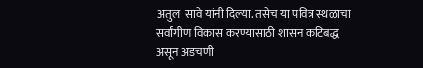अतुल  सावे यांनी दिल्या. तसेच या पवित्र स्थळाचा सर्वांगीण विकास करण्यासाठी शासन कटिबद्ध असून अडचणी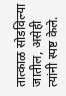तात्काळ सोडविल्या जातील, असेही त्यांनी स्पष्ट केले.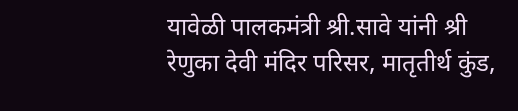यावेळी पालकमंत्री श्री.सावे यांनी श्री रेणुका देवी मंदिर परिसर, मातृतीर्थ कुंड,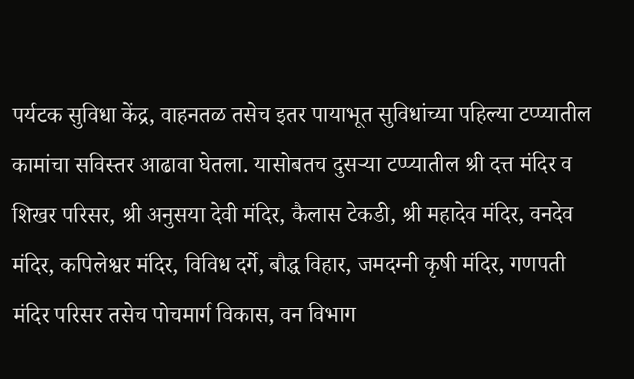पर्यटक सुविधा केंद्र, वाहनतळ तसेच इतर पायाभूत सुविधांच्या पहिल्या टप्प्यातील कामांचा सविस्तर आढावा घेतला. यासोबतच दुसऱ्या टप्प्यातील श्री दत्त मंदिर व शिखर परिसर, श्री अनुसया देवी मंदिर, कैलास टेकडी, श्री महादेव मंदिर, वनदेव मंदिर, कपिलेश्वर मंदिर, विविध दर्गे, बौद्ध विहार, जमदग्नी कृषी मंदिर, गणपती मंदिर परिसर तसेच पोचमार्ग विकास, वन विभाग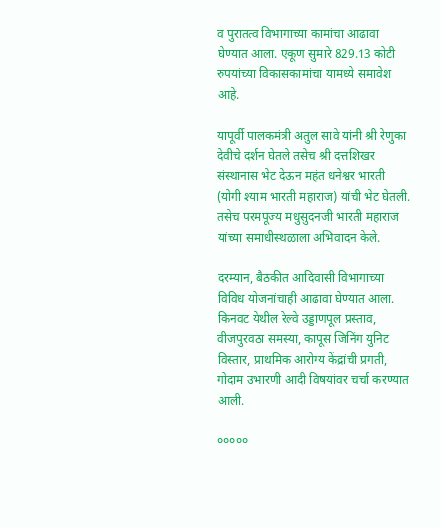व पुरातत्व विभागाच्या कामांचा आढावा घेण्यात आला. एकूण सुमारे 829.13 कोटी रुपयांच्या विकासकामांचा यामध्ये समावेश आहे.

यापूर्वी पालकमंत्री अतुल सावे यांनी श्री रेणुका देवीचे दर्शन घेतले तसेच श्री दत्तशिखर संस्थानास भेट देऊन महंत धनेश्वर भारती (योगी श्याम भारती महाराज) यांची भेट घेतली. तसेच परमपूज्य मधुसुदनजी भारती महाराज यांच्या समाधीस्थळाला अभिवादन केले.

दरम्यान, बैठकीत आदिवासी विभागाच्या विविध योजनांचाही आढावा घेण्यात आला. किनवट येथील रेल्वे उड्डाणपूल प्रस्ताव, वीजपुरवठा समस्या, कापूस जिनिंग युनिट विस्तार, प्राथमिक आरोग्य केंद्रांची प्रगती, गोदाम उभारणी आदी विषयांवर चर्चा करण्यात आली.

०००००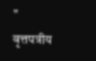"    वृत्तपत्रीय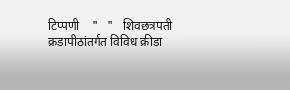टिप्पणी    "   "   शिवछत्रपती क्रडापीठांतर्गत विविध क्रीडा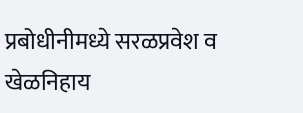प्रबोधीनीमध्ये सरळप्रवेश व खेळनिहाय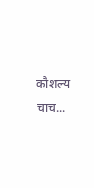कौशल्य  चाच...